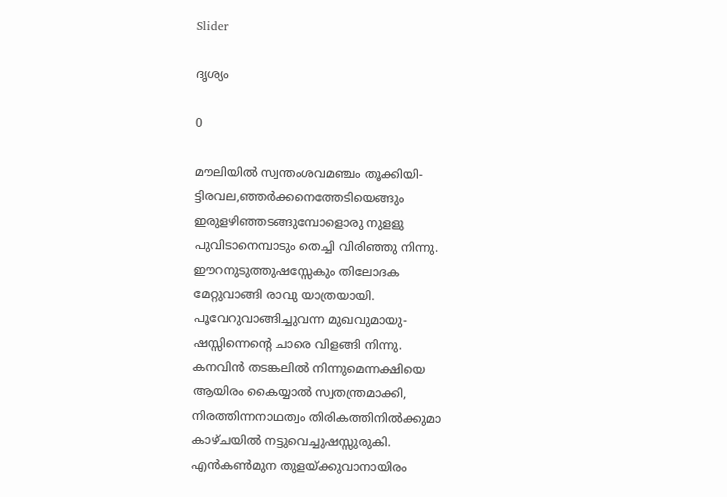Slider

ദൃശ്യം

0

മൗലിയിൽ സ്വന്തംശവമഞ്ചം തൂക്കിയി-
ട്ടിരവല,ഞ്ഞർക്കനെത്തേടിയെങ്ങും
ഇരുളഴിഞ്ഞടങ്ങുമ്പോളൊരു നുളളു
പുവിടാനെമ്പാടും തെച്ചി വിരിഞ്ഞു നിന്നു.
ഈറനുടുത്തുഷസ്സേകും തിലോദക
മേറ്റുവാങ്ങി രാവു യാത്രയായി.
പൂവേറുവാങ്ങിച്ചുവന്ന മുഖവുമായു-
ഷസ്സിന്നെന്റെ ചാരെ വിളങ്ങി നിന്നു.
കനവിൻ തടങ്കലിൽ നിന്നുമെന്നക്ഷിയെ
ആയിരം കൈയ്യാൽ സ്വതന്ത്രമാക്കി,
നിരത്തിന്നനാഥത്വം തിരികത്തിനിൽക്കുമാ
കാഴ്ചയിൽ നട്ടുവെച്ചുഷസ്സുരുകി.
എൻകൺമുന തുളയ്ക്കുവാനായിരം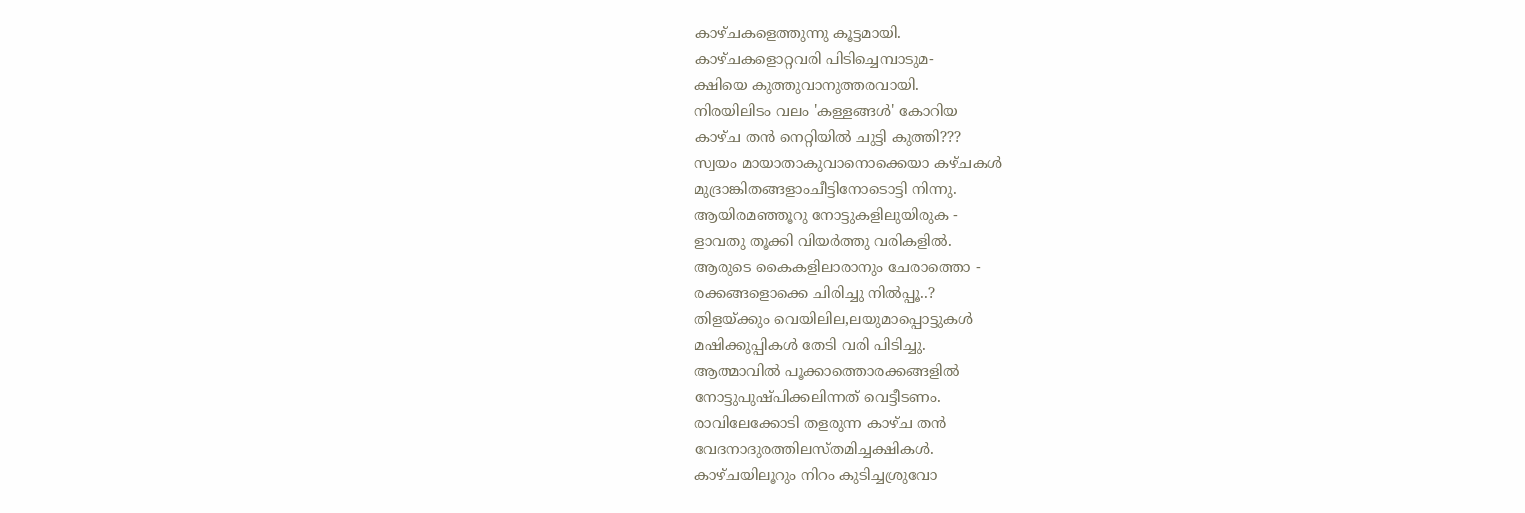കാഴ്ചകളെത്തുന്നു കൂട്ടമായി.
കാഴ്ചകളൊറ്റവരി പിടിച്ചെമ്പാടുമ-
ക്ഷിയെ കുത്തുവാനുത്തരവായി.
നിരയിലിടം വലം 'കള്ളങ്ങൾ' കോറിയ
കാഴ്ച തൻ നെറ്റിയിൽ ചുട്ടി കുത്തി???
സ്വയം മായാതാകുവാനൊക്കെയാ കഴ്ചകൾ
മുദ്രാങ്കിതങ്ങളാംചീട്ടിനോടൊട്ടി നിന്നു.
ആയിരമഞ്ഞൂറു നോട്ടുകളിലുയിരുക -
ളാവതു തൂക്കി വിയർത്തു വരികളിൽ.
ആരുടെ കൈകളിലാരാനും ചേരാത്തൊ -
രക്കങ്ങളൊക്കെ ചിരിച്ചു നിൽപ്പൂ..?
തിളയ്ക്കും വെയിലില,ലയുമാപ്പൊട്ടുകൾ
മഷിക്കുപ്പികൾ തേടി വരി പിടിച്ചു.
ആത്മാവിൽ പൂക്കാത്തൊരക്കങ്ങളിൽ
നോട്ടുപുഷ്പിക്കലിന്നത് വെട്ടീടണം.
രാവിലേക്കോടി തളരുന്ന കാഴ്ച തൻ
വേദനാദുരത്തിലസ്തമിച്ചക്ഷികൾ.
കാഴ്ചയിലൂറും നിറം കുടിച്ചശ്രുവോ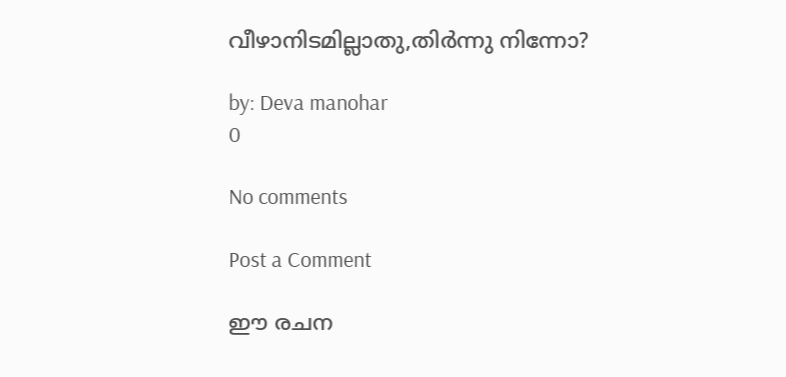വീഴാനിടമില്ലാതു,തിർന്നു നിന്നോ?

by: Deva manohar
0

No comments

Post a Comment

ഈ രചന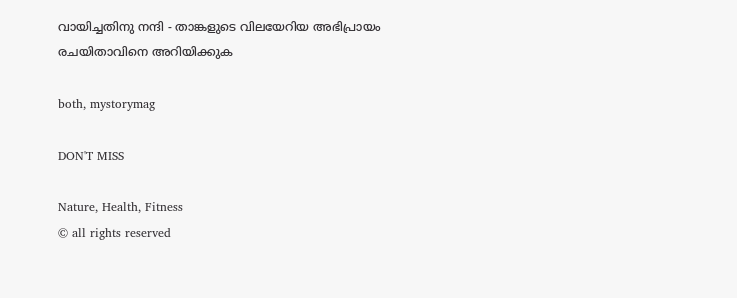വായിച്ചതിനു നന്ദി - താങ്കളുടെ വിലയേറിയ അഭിപ്രായം രചയിതാവിനെ അറിയിക്കുക

both, mystorymag

DON'T MISS

Nature, Health, Fitness
© all rights reserved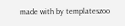made with by templateszoo